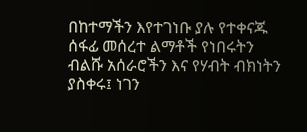በከተማችን እየተገነቡ ያሉ የተቀናጁ ሰፋፊ መሰረተ ልማቶች የነበሩትን ብልሹ አሰራሮችን እና የሃብት ብክነትን ያስቀሩ፤ ነገን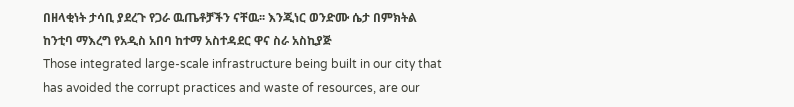በዘላቂነት ታሳቢ ያደረጉ የጋራ ዉጤቶቻችን ናቸዉ፡፡ እንጂነር ወንድሙ ሴታ በምክትል ከንቲባ ማእረግ የአዲስ አበባ ከተማ አስተዳደር ዋና ስራ አስኪያጅ
Those integrated large-scale infrastructure being built in our city that has avoided the corrupt practices and waste of resources, are our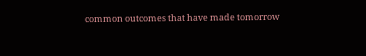common outcomes that have made tomorrow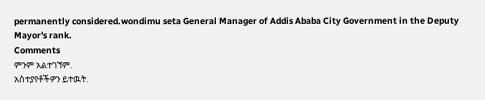permanently considered.wondimu seta General Manager of Addis Ababa City Government in the Deputy Mayor's rank.
Comments
ምንም አልተገኘም.
አስተያየቶችዎን ይተዉት.